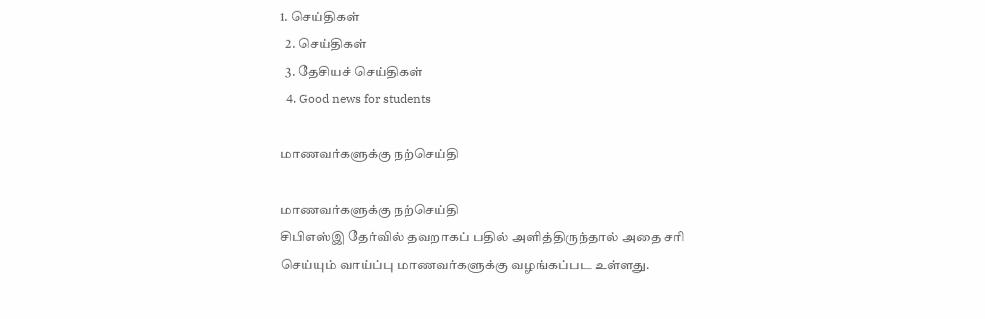1. செய்திகள்
  2. செய்திகள்
  3. தேசியச் செய்திகள்
  4. Good news for students

மாணவர்களுக்கு நற்செய்தி

மாணவர்களுக்கு நற்செய்தி
சிபிஎஸ்இ தேர்வில் தவறாகப் பதில் அளித்திருந்தால் அதை சரி செய்யும் வாய்ப்பு மாணவர்களுக்கு வழங்கப்பட உள்ளது.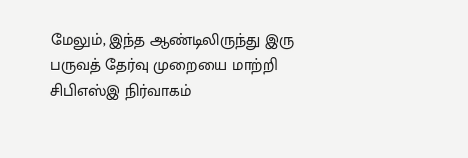மேலும், இந்த ஆண்டிலிருந்து இரு பருவத் தேர்வு முறையை மாற்றி சிபிஎஸ்இ நிர்வாகம்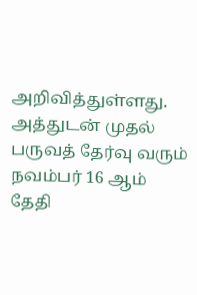அறிவித்துள்ளது. அத்துடன் முதல் பருவத் தேர்வு வரும் நவம்பர் 16 ஆம் தேதி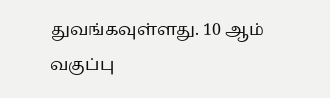துவங்கவுள்ளது. 10 ஆம் வகுப்பு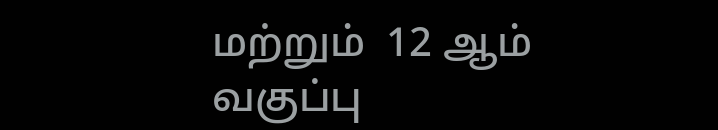மற்றும்  12 ஆம் வகுப்பு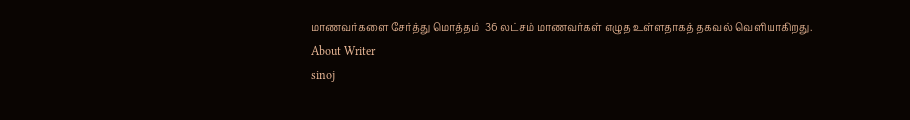மாணவர்களை சேர்த்து மொத்தம்  36 லட்சம் மாணவர்கள் எழுத உள்ளதாகத் தகவல் வெளியாகிறது.
About Writer
sinoj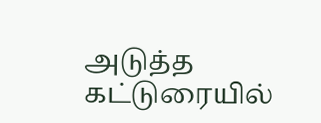அடுத்த கட்டுரையில்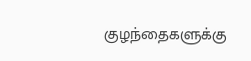குழந்தைகளுக்கு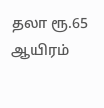தலா ரூ.65 ஆயிரம்